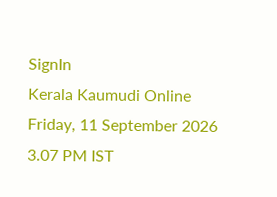SignIn
Kerala Kaumudi Online
Friday, 11 September 2026 3.07 PM IST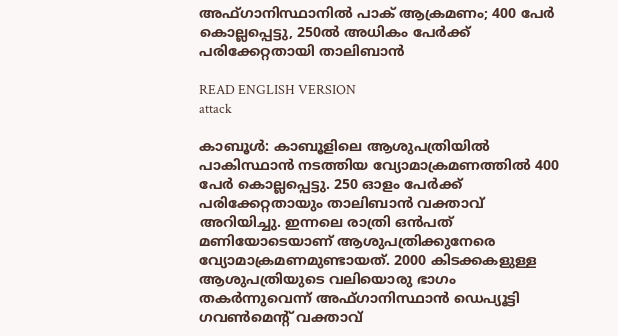അഫ്‌ഗാനിസ്ഥാനിൽ പാക് ആക്രമണം; 400 പേർ കൊല്ലപ്പെട്ടു, 250ൽ അധികം പേർക്ക് പരിക്കേറ്റതായി താലിബാൻ

READ ENGLISH VERSION
attack

കാബൂൾ: കാബൂളിലെ ആശുപത്രിയിൽ പാകിസ്ഥാൻ നടത്തിയ വ്യോമാക്രമണത്തിൽ 400 പേർ കൊല്ലപ്പെട്ടു. 250 ഓളം പേർക്ക് പരിക്കേറ്റതായും താലിബാൻ വക്താവ് അറിയിച്ചു. ഇന്നലെ രാത്രി ഒൻപത് മണിയോടെയാണ് ആശുപത്രിക്കുനേരെ വ്യോമാക്രമണമുണ്ടായത്. 2000 കിടക്കകളുള്ള ആശുപത്രിയുടെ വലിയൊരു ഭാഗം തകർന്നുവെന്ന് അഫ്ഗാനിസ്ഥാൻ ഡെപ്യൂട്ടി ഗവൺമെന്റ് വക്താവ്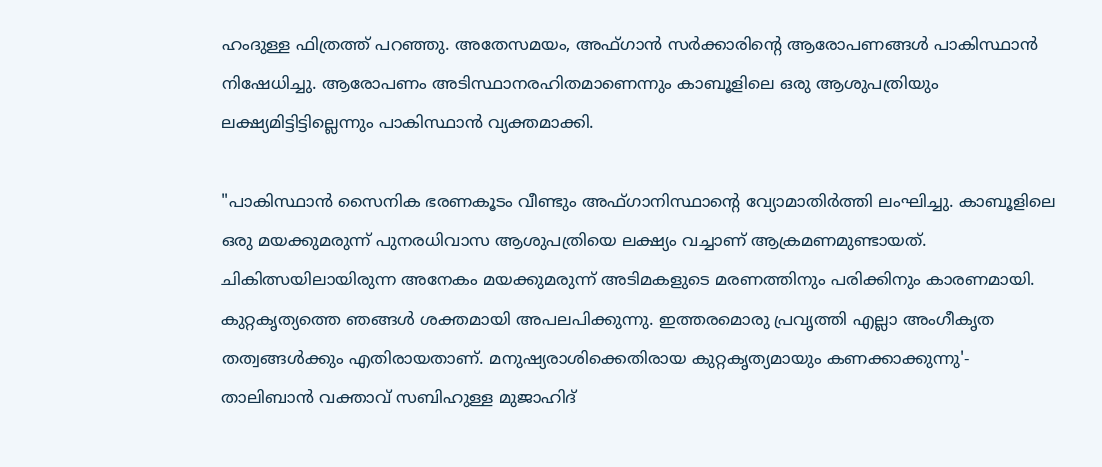ഹംദുള്ള ഫിത്രത്ത് പറഞ്ഞു. അതേസമയം, അഫ്ഗാൻ സർക്കാരിന്റെ ആരോപണങ്ങൾ പാകിസ്ഥാൻ നിഷേധിച്ചു. ആരോപണം അടിസ്ഥാനരഹിതമാണെന്നും കാബൂളിലെ ഒരു ആശുപത്രിയും ലക്ഷ്യമിട്ടിട്ടില്ലെന്നും പാകിസ്ഥാൻ വ്യക്തമാക്കി.

"പാകിസ്ഥാൻ സൈനിക ഭരണകൂടം വീണ്ടും അഫ്ഗാനിസ്ഥാന്റെ വ്യോമാതിർത്തി ലംഘിച്ചു. കാബൂളിലെ ഒരു മയക്കുമരുന്ന് പുനരധിവാസ ആശുപത്രിയെ ലക്ഷ്യം വച്ചാണ് ആക്രമണമുണ്ടായത്. ചികിത്സയിലായിരുന്ന അനേകം മയക്കുമരുന്ന് അടിമകളുടെ മരണത്തിനും പരിക്കിനും കാരണമായി. കുറ്റകൃത്യത്തെ ഞങ്ങൾ ശക്തമായി അപലപിക്കുന്നു. ഇത്തരമൊരു പ്രവൃത്തി എല്ലാ അംഗീകൃത തത്വങ്ങൾക്കും എതിരായതാണ്. മനുഷ്യരാശിക്കെതിരായ കുറ്റകൃത്യമായും കണക്കാക്കുന്നു'- താലിബാൻ വക്താവ് സബിഹുള്ള മുജാഹിദ്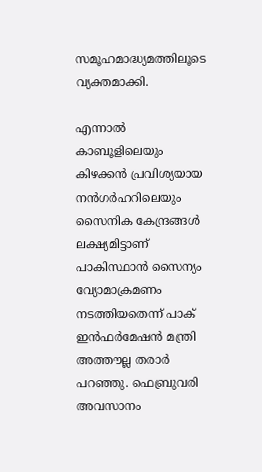സമൂഹമാദ്ധ്യമത്തിലൂടെ വ്യക്തമാക്കി.

എന്നാൽ കാബൂളിലെയും കിഴക്കൻ പ്രവിശ്യയായ നൻഗർഹറിലെയും സൈനിക കേന്ദ്രങ്ങൾ ലക്ഷ്യമിട്ടാണ് പാകിസ്ഥാൻ സൈന്യം വ്യോമാക്രമണം നടത്തിയതെന്ന് പാക് ഇൻഫർമേഷൻ മന്ത്രി അത്തൗല്ല തരാർ പറഞ്ഞു. ഫെബ്രുവരി അവസാനം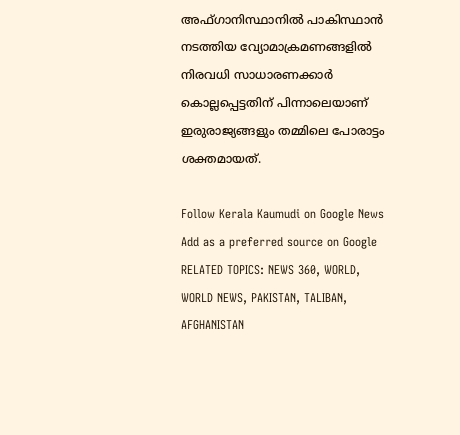അഫ്ഗാനിസ്ഥാനിൽ പാകിസ്ഥാൻ നടത്തിയ വ്യോമാക്രമണങ്ങളിൽ നിരവധി സാധാരണക്കാർ കൊല്ലപ്പെട്ടതിന് പിന്നാലെയാണ് ഇരുരാജ്യങ്ങളും തമ്മിലെ പോരാട്ടം ശക്തമായത്.

Follow Kerala Kaumudi on Google News Add as a preferred source on Google
RELATED TOPICS: NEWS 360, WORLD, WORLD NEWS, PAKISTAN, TALIBAN, AFGHANISTAN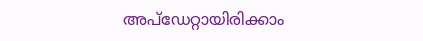അപ്ഡേറ്റായിരിക്കാം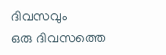ദിവസവും
ഒരു ദിവസത്തെ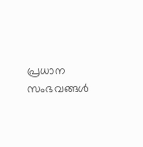പ്രധാന സംഭവങ്ങൾ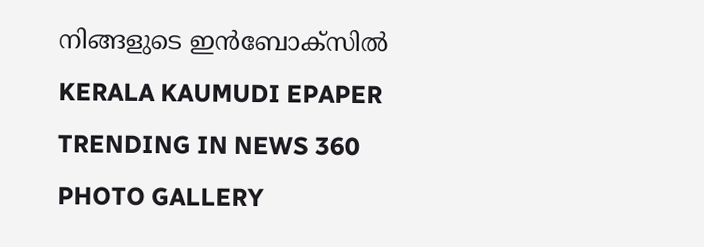നിങ്ങളുടെ ഇൻബോക്സിൽ
KERALA KAUMUDI EPAPER
TRENDING IN NEWS 360
PHOTO GALLERY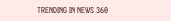TRENDING IN NEWS 360